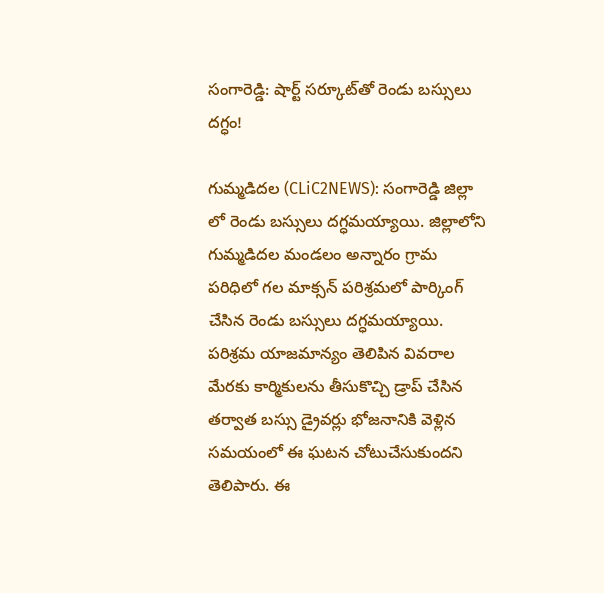సంగారెడ్డి: షార్ట్ స‌ర్కూట్‌తో రెండు బ‌స్సులు ద‌గ్ధం!

గుమ్మ‌డిద‌ల (CLiC2NEWS): సంగారెడ్డి జిల్లా లో రెండు బ‌స్సులు ద‌గ్ధ‌మ‌య్యాయి. జిల్లాలోని గుమ్మ‌డిద‌ల మండ‌లం అన్నారం గ్రామ ప‌రిధిలో గ‌ల మాక్స‌న్ ప‌రిశ్ర‌మ‌లో పార్కింగ్ చేసిన రెండు బ‌స్సులు ద‌గ్ధ‌మ‌య్యాయి. ప‌రిశ్ర‌మ యాజ‌మాన్యం తెలిపిన వివ‌రాల మేర‌కు కార్మికుల‌ను తీసుకొచ్చి డ్రాప్ చేసిన త‌ర్వాత బ‌స్సు డ్రైవ‌ర్లు భోజ‌నానికి వెళ్లిన స‌మ‌యంలో ఈ ఘ‌ట‌న చోటుచేసుకుంద‌ని తెలిపారు. ఈ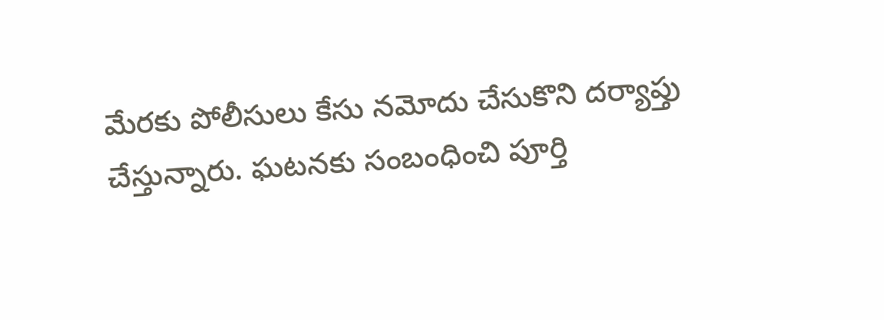మేర‌కు పోలీసులు కేసు న‌మోదు చేసుకొని ద‌ర్యాప్తు చేస్తున్నారు. ఘ‌ట‌న‌కు సంబంధించి పూర్తి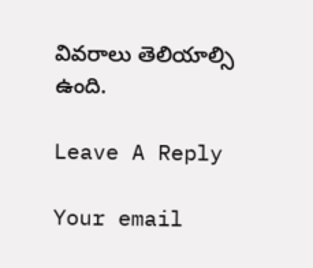వివ‌రాలు తెలియాల్సి ఉంది.

Leave A Reply

Your email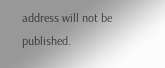address will not be published.